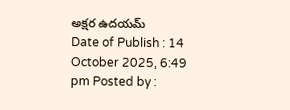అక్షర ఉదయమ్
Date of Publish : 14 October 2025, 6:49 pm Posted by :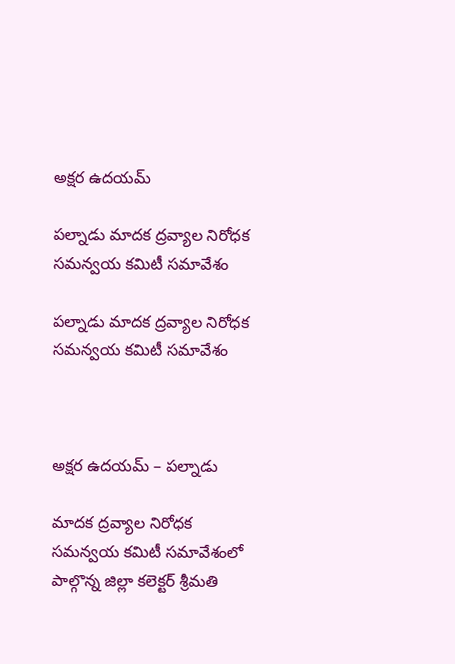అక్షర ఉదయమ్

పల్నాడు మాదక ద్రవ్యాల నిరోధక సమన్వయ కమిటీ సమావేశం

పల్నాడు మాదక ద్రవ్యాల నిరోధక సమన్వయ కమిటీ సమావేశం



అక్షర ఉదయమ్ – పల్నాడు

మాదక ద్రవ్యాల నిరోధక సమన్వయ కమిటీ సమావేశంలో పాల్గొన్న జిల్లా కలెక్టర్ శ్రీమతి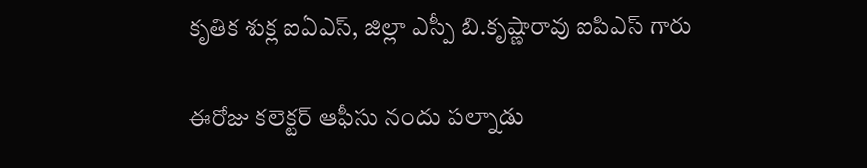కృతిక శుక్ల ఐఏఎస్, జిల్లా ఎస్పీ బి.కృష్ణారావు ఐపిఎస్ గారు

ఈరోజు కలెక్టర్ ఆఫీసు నందు పల్నాడు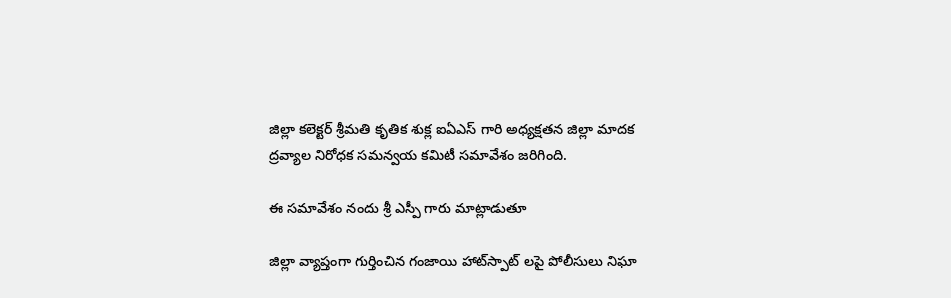జిల్లా కలెక్టర్ శ్రీమతి కృతిక శుక్ల ఐఏఎస్ గారి అధ్యక్షతన జిల్లా మాదక ద్రవ్యాల నిరోధక సమన్వయ కమిటీ సమావేశం జరిగింది.

ఈ సమావేశం నందు శ్రీ ఎస్పీ గారు మాట్లాడుతూ

జిల్లా వ్యాప్తంగా గుర్తించిన గంజాయి హాట్‌స్పాట్‌ లపై పోలీసులు నిఘా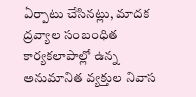ఏర్పాటు చేసినట్లు, మాదక ద్రవ్యాల సంబంధిత కార్యకలాపాల్లో ఉన్న అనుమానిత వ్యక్తుల నివాస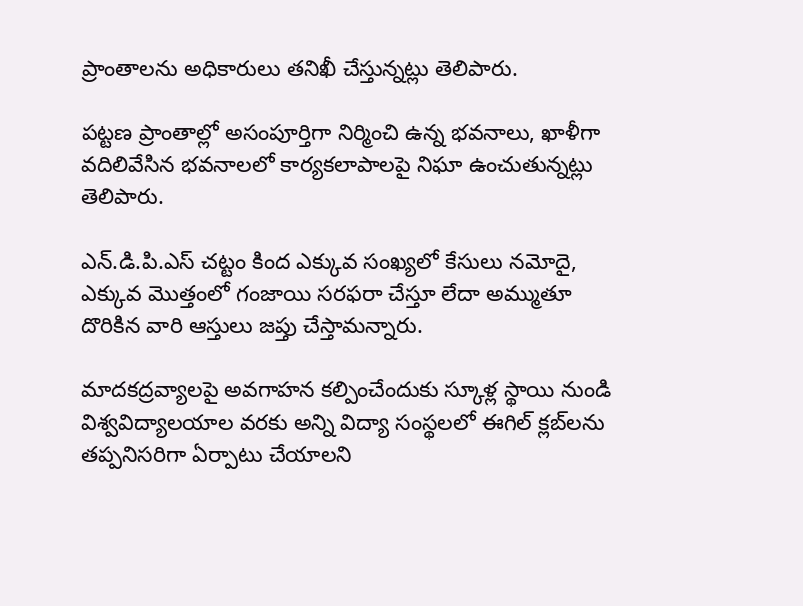ప్రాంతాలను అధికారులు తనిఖీ చేస్తున్నట్లు తెలిపారు.

పట్టణ ప్రాంతాల్లో అసంపూర్తిగా నిర్మించి ఉన్న భవనాలు, ఖాళీగా వదిలివేసిన భవనాలలో కార్యకలాపాలపై నిఘా ఉంచుతున్నట్లు తెలిపారు.

ఎన్.డి.పి.ఎస్ చట్టం కింద ఎక్కువ సంఖ్యలో కేసులు నమోదై, ఎక్కువ మొత్తంలో గంజాయి సరఫరా చేస్తూ లేదా అమ్ముతూ దొరికిన వారి ఆస్తులు జప్తు చేస్తామన్నారు.

మాదకద్రవ్యాలపై అవగాహన కల్పించేందుకు స్కూళ్ల స్థాయి నుండి విశ్వవిద్యాలయాల వరకు అన్ని విద్యా సంస్థలలో ఈగిల్ క్లబ్‌లను తప్పనిసరిగా ఏర్పాటు చేయాలని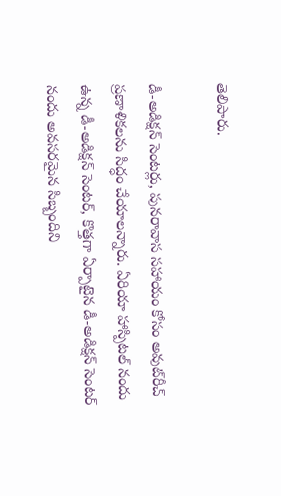తెలిపారు.

డీ-అడిక్షన్ సెంటర్లు, పునరావాస సహాయం కోసం అవుట్‌రీచ్ ప్రణాళికలను సిద్ధం చేయాలన్నారు. ఏరియా హాస్పిటల్ నందు ఉన్న డీ-అడిక్షన్ సెంటర్, కొత్తగా ఏర్పాటైన డీ-అడిక్షన్ సెంటర్ నందు అవసరమైన సిబ్బందిని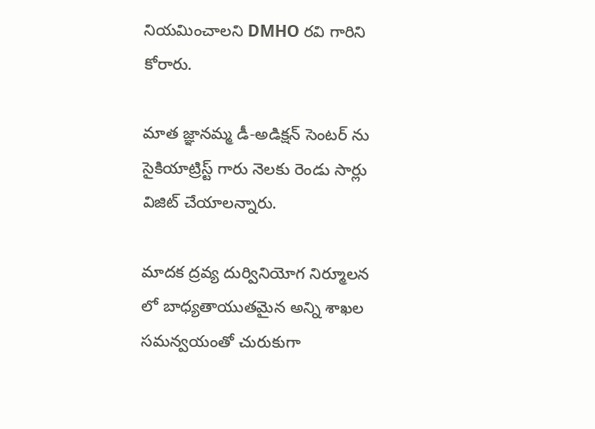నియమించాలని DMHO రవి గారిని కోరారు.

మాత జ్ఞానమ్మ డీ-అడిక్షన్ సెంటర్ ను సైకియాట్రిస్ట్ గారు నెలకు రెండు సార్లు విజిట్ చేయాలన్నారు.

మాదక ద్రవ్య దుర్వినియోగ నిర్మూలన లో బాధ్యతాయుతమైన అన్ని శాఖల సమన్వయంతో చురుకుగా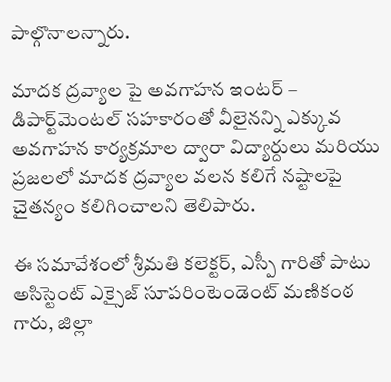పాల్గొనాలన్నారు.

మాదక ద్రవ్యాల పై అవగాహన ఇంటర్ – డిపార్ట్‌మెంటల్ సహకారంతో వీలైనన్ని ఎక్కువ అవగాహన కార్యక్రమాల ద్వారా విద్యార్దులు మరియు ప్రజలలో మాదక ద్రవ్యాల వలన కలిగే నష్టాలపై చైతన్యం కలిగించాలని తెలిపారు.

ఈ సమావేశంలో శ్రీమతి కలెక్టర్, ఎస్పీ గారితో పాటు అసిస్టెంట్ ఎక్సైజ్ సూపరింటెండెంట్ మణికంఠ గారు, జిల్లా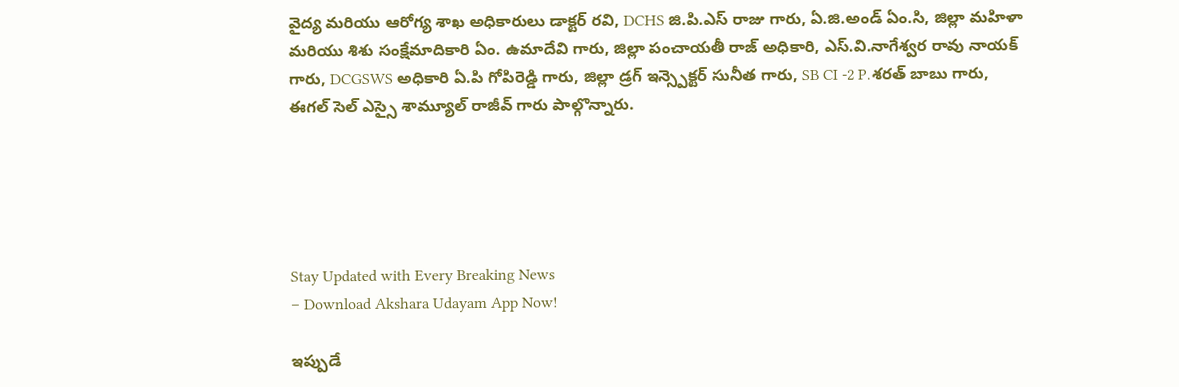వైద్య మరియు ఆరోగ్య శాఖ అధికారులు డాక్టర్ రవి, DCHS జి.పి.ఎస్ రాజు గారు, ఏ.జి.అండ్ ఏం.సి, జిల్లా మహిళా మరియు శిశు సంక్షేమాదికారి ఏం. ఉమాదేవి గారు, జిల్లా పంచాయతీ రాజ్ అధికారి, ఎస్.వి.నాగేశ్వర రావు నాయక్ గారు, DCGSWS అధికారి ఏ.పి గోపిరెడ్డి గారు, జిల్లా డ్రగ్ ఇన్స్పెక్టర్ సునీత గారు, SB CI -2 P.శరత్ బాబు గారు, ఈగల్ సెల్ ఎస్సై శామ్యూల్ రాజీవ్ గారు పాల్గొన్నారు.





Stay Updated with Every Breaking News
– Download Akshara Udayam App Now!

ఇప్పుడే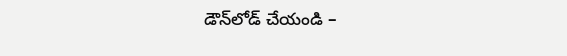డౌన్‌లోడ్ చేయండి –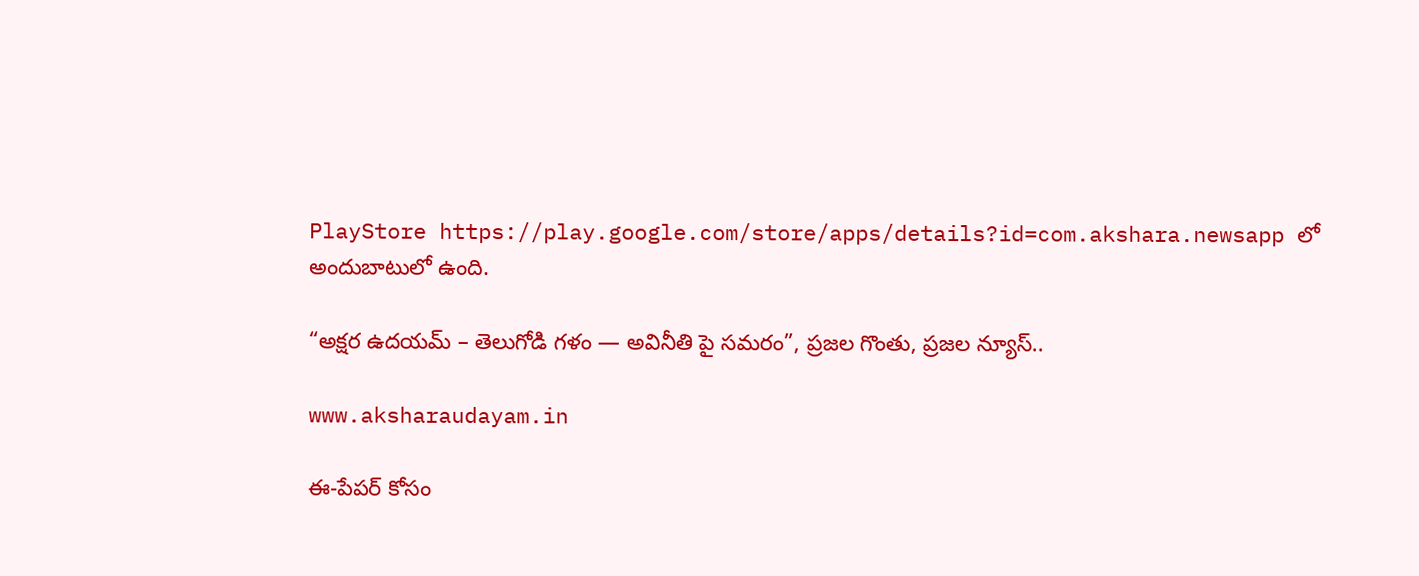PlayStore https://play.google.com/store/apps/details?id=com.akshara.newsapp లో అందుబాటులో ఉంది.

“అక్షర ఉదయమ్ – తెలుగోడి గళం — అవినీతి పై సమరం”, ప్రజల గొంతు, ప్రజల న్యూస్..

www.aksharaudayam.in

ఈ-పేపర్ కోసం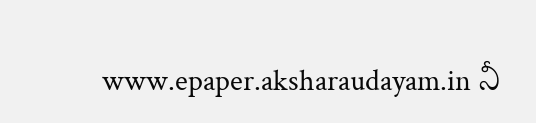www.epaper.aksharaudayam.in నీ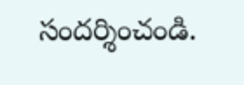సందర్శించండి.